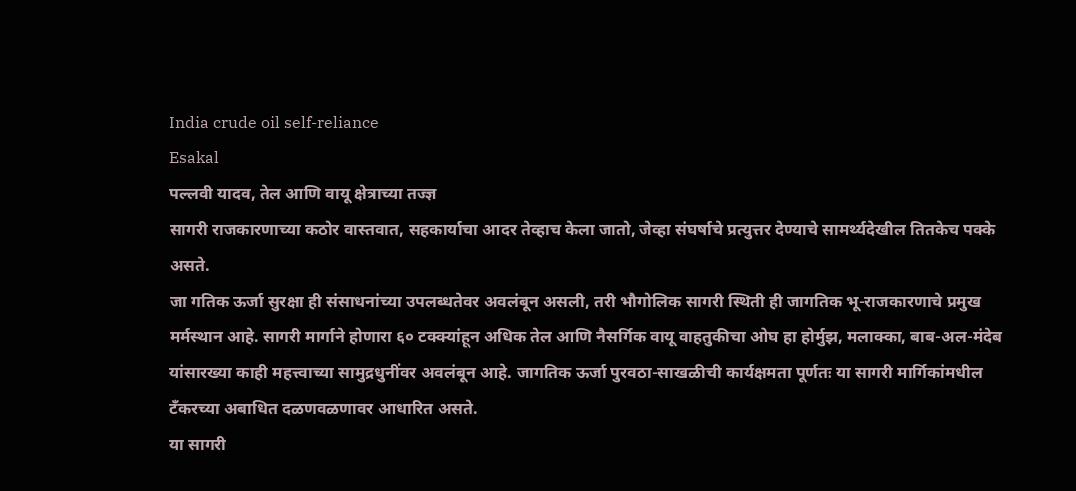India crude oil self-reliance
Esakal
पल्लवी यादव, तेल आणि वायू क्षेत्राच्या तज्ज्ञ
सागरी राजकारणाच्या कठोर वास्तवात, सहकार्याचा आदर तेव्हाच केला जातो, जेव्हा संघर्षाचे प्रत्युत्तर देण्याचे सामर्थ्यदेखील तितकेच पक्के असते.
जा गतिक ऊर्जा सुरक्षा ही संसाधनांच्या उपलब्धतेवर अवलंबून असली, तरी भौगोलिक सागरी स्थिती ही जागतिक भू-राजकारणाचे प्रमुख मर्मस्थान आहे. सागरी मार्गाने होणारा ६० टक्क्यांहून अधिक तेल आणि नैसर्गिक वायू वाहतुकीचा ओघ हा होर्मुझ, मलाक्का, बाब-अल-मंदेब यांसारख्या काही महत्त्वाच्या सामुद्रधुनींवर अवलंबून आहे. जागतिक ऊर्जा पुरवठा-साखळीची कार्यक्षमता पूर्णतः या सागरी मार्गिकांमधील टँकरच्या अबाधित दळणवळणावर आधारित असते.
या सागरी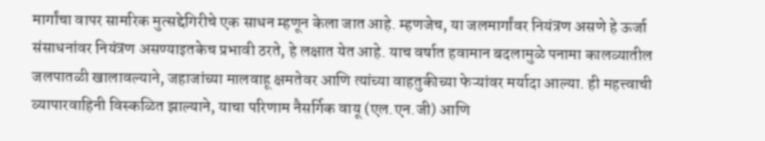मार्गांचा वापर सामरिक मुत्सद्देगिरीचे एक साधन म्हणून केला जात आहे. म्हणजेच, या जलमार्गांवर नियंत्रण असणे हे ऊर्जा संसाधनांवर नियंत्रण असण्याइतकेच प्रभावी ठरते, हे लक्षात येत आहे. याच वर्षात हवामान बदलामुळे पनामा कालव्यातील जलपातळी खालावल्याने, जहाजांच्या मालवाहू क्षमतेवर आणि त्यांच्या वाहतुकीच्या फेऱ्यांवर मर्यादा आल्या. ही महत्त्वाची व्यापारवाहिनी विस्कळित झाल्याने, याचा परिणाम नैसर्गिक वायू (एल.एन.जी) आणि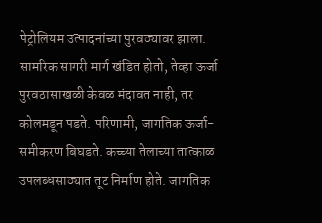पेट्रोलियम उत्पादनांच्या पुरवठ्यावर झाला. सामरिक सागरी मार्ग खंडित होतो, तेव्हा ऊर्जा पुरवठासाखळी केवळ मंदावत नाही, तर कोलमडून पडते. परिणामी, जागतिक ऊर्जा-समीकरण बिघडते. कच्च्या तेलाच्या तात्काळ उपलब्धसाठ्यात तूट निर्माण होते. जागतिक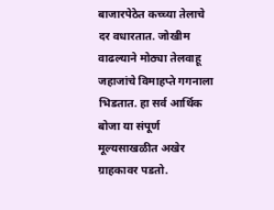बाजारपेठेत कच्च्या तेलाचे दर वधारतात. जोखीम वाढल्याने मोठ्या तेलवाहू जहाजांचे विमाहप्ते गगनाला भिडतात. हा सर्व आर्थिक बोजा या संपूर्ण मूल्यसाखळीत अखेर ग्राहकावर पडतो.